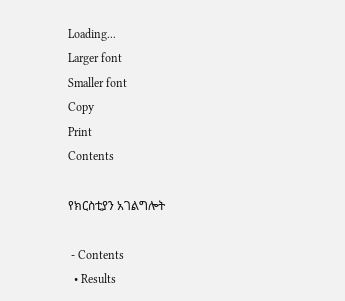Loading...
Larger font
Smaller font
Copy
Print
Contents

የክርስቲያን አገልግሎት

 - Contents
  • Results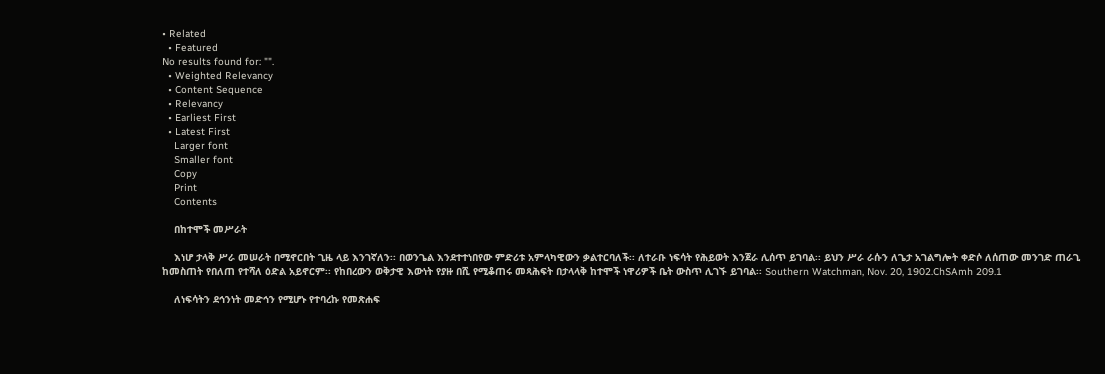• Related
  • Featured
No results found for: "".
  • Weighted Relevancy
  • Content Sequence
  • Relevancy
  • Earliest First
  • Latest First
    Larger font
    Smaller font
    Copy
    Print
    Contents

    በከተሞች መሥራት

    እነሆ ታላቅ ሥራ መሠራት በሚኖርበት ጊዜ ላይ እንገኛለን፡፡ በወንጌል እንደተተነበየው ምድሪቱ አምላካዊውን ቃልተርባለች፡፡ ለተራቡ ነፍሳት የሕይወት እንጀራ ሊሰጥ ይገባል፡፡ ይህን ሥራ ራሱን ለጌታ አገልግሎት ቀድሶ ለሰጠው መንገድ ጠራጊ ከመስጠት የበለጠ የተሻለ ዕድል አይኖርም፡፡ የከበረውን ወቅታዊ እውነት የያዙ በሺ የሚቆጠሩ መጻሕፍት በታላላቅ ከተሞች ነዋሪዎች ቤት ውስጥ ሊገኙ ይገባል፡፡ Southern Watchman, Nov. 20, 1902.ChSAmh 209.1

    ለነፍሳትን ደኅንነት መድኅን የሚሆኑ የተባረኩ የመጽሐፍ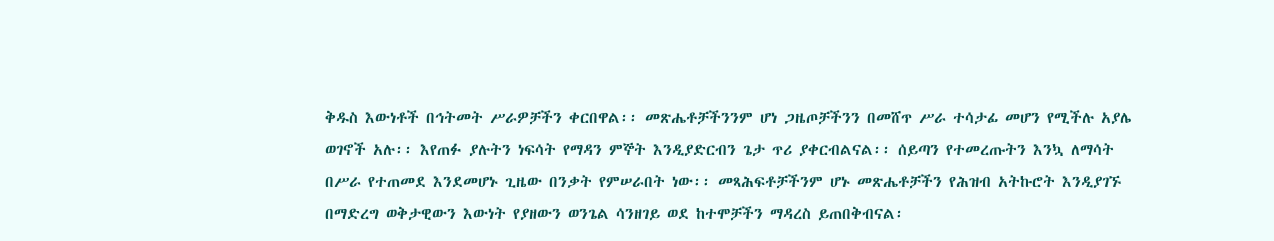ቅዱስ እውነቶች በኅትመት ሥራዎቻችን ቀርበዋል፡፡ መጽሔቶቻችንንም ሆነ ጋዜጦቻችንን በመሸጥ ሥራ ተሳታፊ መሆን የሚችሉ አያሌ ወገኖች አሉ፡፡ እየጠፉ ያሉትን ነፍሳት የማዳን ምኞት እንዲያድርብን ጌታ ጥሪ ያቀርብልናል፡፡ ሰይጣን የተመረጡትን እንኳ ለማሳት በሥራ የተጠመደ እንደመሆኑ ጊዜው በንቃት የምሠራበት ነው፡፡ መጻሕፍቶቻችንም ሆኑ መጽሔቶቻችን የሕዝብ አትኩሮት እንዲያገኙ በማድረግ ወቅታዊውን እውነት የያዘውን ወንጌል ሳንዘገይ ወደ ከተሞቻችን ማዳረስ ይጠበቅብናል፡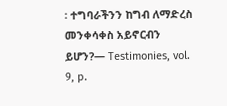፡ ተግባራችንን ከግብ ለማድረስ መንቀሳቀስ አይኖርብን ይሆን?— Testimonies, vol. 9, p.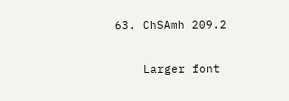63. ChSAmh 209.2

    Larger font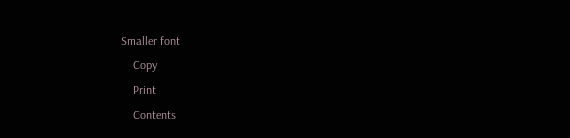Smaller font
    Copy
    Print
    Contents